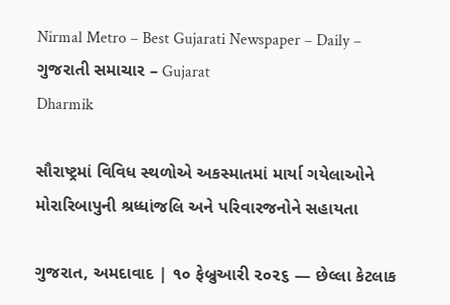Nirmal Metro – Best Gujarati Newspaper – Daily – ગુજરાતી સમાચાર – Gujarat
Dharmik

સૌરાષ્ટ્રમાં વિવિધ સ્થળોએ અકસ્માતમાં માર્યા ગયેલાઓને મોરારિબાપુની શ્રધ્ધાંજલિ અને પરિવારજનોને સહાયતા

ગુજરાત, અમદાવાદ | ૧૦ ફેબ્રુઆરી ૨૦૨૬ — છેલ્લા કેટલાક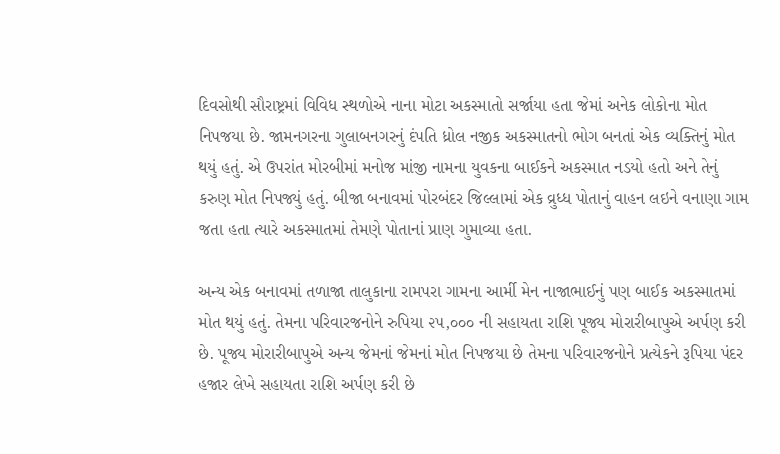દિવસોથી સૌરાષ્ટ્રમાં વિવિધ સ્થળોએ નાના મોટા અકસ્માતો સર્જાયા હતા જેમાં અનેક લોકોના મોત નિપજયા છે. જામનગરના ગુલાબનગરનું દંપતિ ધ્રોલ નજીક અકસ્માતનો ભોગ બનતાં એક વ્યક્તિનું મોત થયું હતું. એ ઉપરાંત મોરબીમાં મનોજ માંજી નામના યુવકના બાઈકને અકસ્માત નડયો હતો અને તેનું કરુણ મોત નિપજ્યું હતું. બીજા બનાવમાં પોરબંદર જિલ્લામાં એક વ્રુધ્ધ પોતાનું વાહન લઇને વનાણા ગામ જતા હતા ત્યારે અકસ્માતમાં તેમણે પોતાનાં પ્રાણ ગુમાવ્યા હતા.

અન્ય એક બનાવમાં તળાજા તાલુકાના રામપરા ગામના આર્મી મેન નાજાભાઈનું પણ બાઈક અકસ્માતમાં મોત થયું હતું. તેમના પરિવારજનોને રુપિયા ૨૫,૦૦૦ ની સહાયતા રાશિ પૂજ્ય મોરારીબાપુએ અર્પણ કરી છે. પૂજ્ય મોરારીબાપુએ અન્ય જેમનાં જેમનાં મોત નિપજયા છે તેમના પરિવારજનોને પ્રત્યેકને રૂપિયા પંદર હજાર લેખે સહાયતા રાશિ અર્પણ કરી છે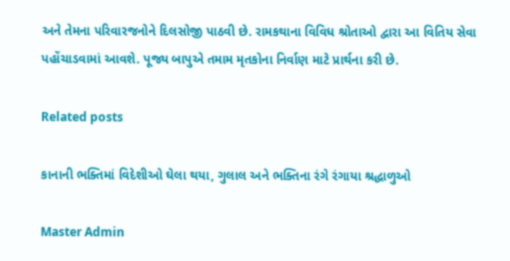અને તેમના પરિવારજનોને દિલસોજી પાઠવી છે. રામકથાના વિવિધ શ્રોતાઓ દ્વારા આ વિતિય સેવા પહોંચાડવામાં આવશે. પૂજ્ય બાપુએ તમામ મૃતકોના નિર્વાણ માટે પ્રાર્થના કરી છે.

Related posts

કાનાની ભક્તિમાં વિદેશીઓ ઘેલા થયા, ગુલાલ અને ભક્તિના રંગે રંગાયા શ્રદ્ધાળુઓ

Master Admin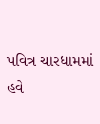પવિત્ર ચારધામમાં હવે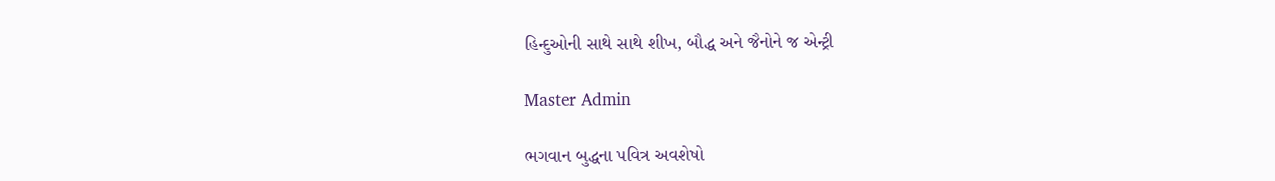હિન્દુઓની સાથે સાથે શીખ, બૌદ્ધ અને જૈનોને જ એન્ટ્રી

Master Admin

ભગવાન બુદ્ધના પવિત્ર અવશેષો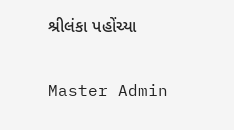શ્રીલંકા પહોંચ્યા

Master Admin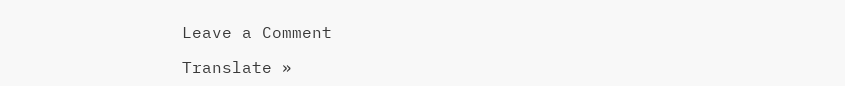Leave a Comment

Translate »